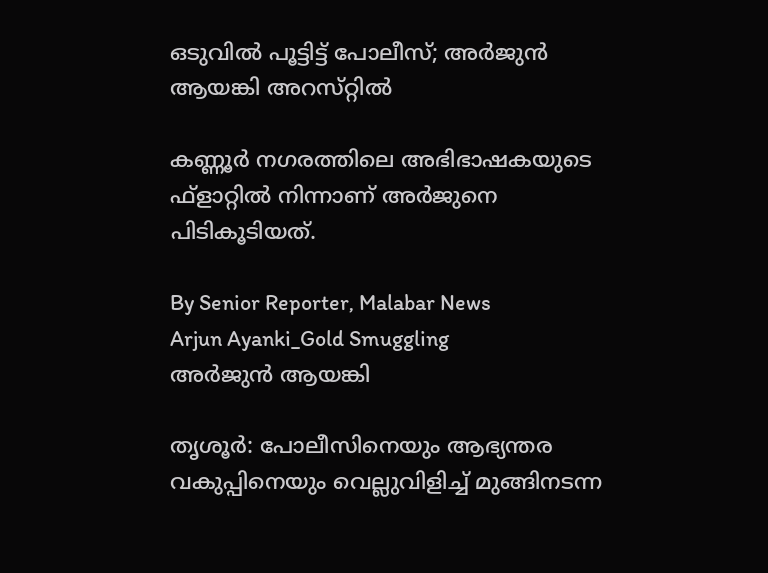ഒടുവിൽ പൂട്ടിട്ട് പോലീസ്; അർജുൻ ആയങ്കി അറസ്‌റ്റിൽ

കണ്ണൂർ നഗരത്തിലെ അഭിഭാഷകയുടെ ഫ്ളാറ്റിൽ നിന്നാണ് അർജുനെ പിടികൂടിയത്.

By Senior Reporter, Malabar News
Arjun Ayanki_Gold Smuggling
അര്‍ജുന്‍ ആയങ്കി

തൃശൂർ: പോലീസിനെയും ആഭ്യന്തര വകുപ്പിനെയും വെല്ലുവിളിച്ച് മുങ്ങിനടന്ന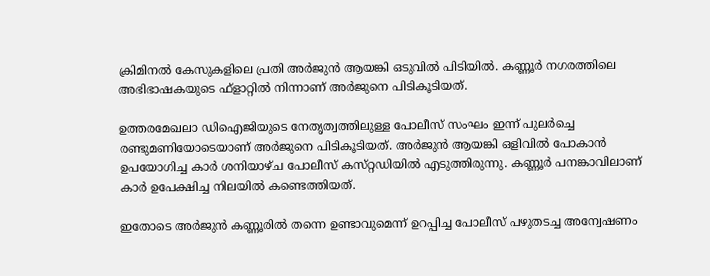ക്രിമിനൽ കേസുകളിലെ പ്രതി അർജുൻ ആയങ്കി ഒടുവിൽ പിടിയിൽ. കണ്ണൂർ നഗരത്തിലെ അഭിഭാഷകയുടെ ഫ്ളാറ്റിൽ നിന്നാണ് അർജുനെ പിടികൂടിയത്.

ഉത്തരമേഖലാ ഡിഐജിയുടെ നേതൃത്വത്തിലുള്ള പോലീസ് സംഘം ഇന്ന് പുലർച്ചെ രണ്ടുമണിയോടെയാണ് അർജുനെ പിടികൂടിയത്. അർജുൻ ആയങ്കി ഒളിവിൽ പോകാൻ ഉപയോഗിച്ച കാർ ശനിയാഴ്‌ച പോലീസ് കസ്‌റ്റഡിയിൽ എടുത്തിരുന്നു. കണ്ണൂർ പനങ്കാവിലാണ് കാർ ഉപേക്ഷിച്ച നിലയിൽ കണ്ടെത്തിയത്.

ഇതോടെ അർജുൻ കണ്ണൂരിൽ തന്നെ ഉണ്ടാവുമെന്ന് ഉറപ്പിച്ച പോലീസ് പഴുതടച്ച അന്വേഷണം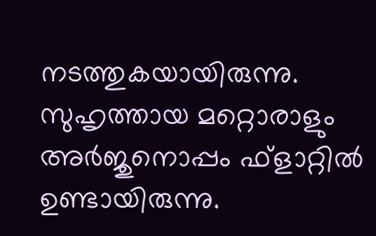നടത്തുകയായിരുന്നു. സുഹൃത്തായ മറ്റൊരാളും അർജുനൊപ്പം ഫ്‌ളാറ്റിൽ ഉണ്ടായിരുന്നു.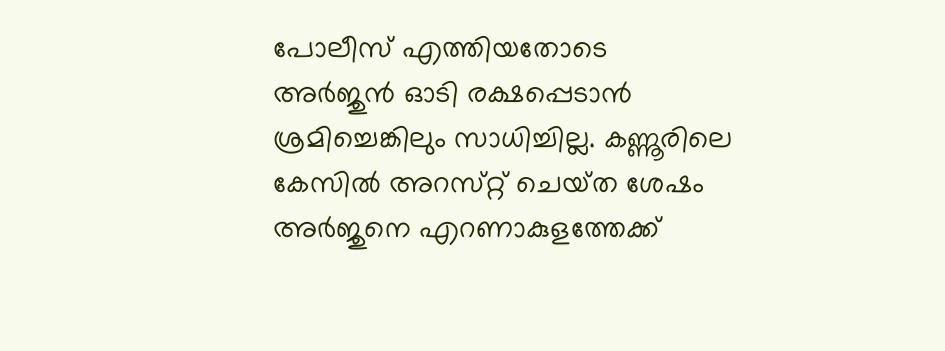പോലീസ് എത്തിയതോടെ അർജുൻ ഓടി രക്ഷപ്പെടാൻ ശ്രമിച്ചെങ്കിലും സാധിച്ചില്ല. കണ്ണൂരിലെ കേസിൽ അറസ്‌റ്റ് ചെയ്‌ത ശേഷം അർജുനെ എറണാകുളത്തേക്ക്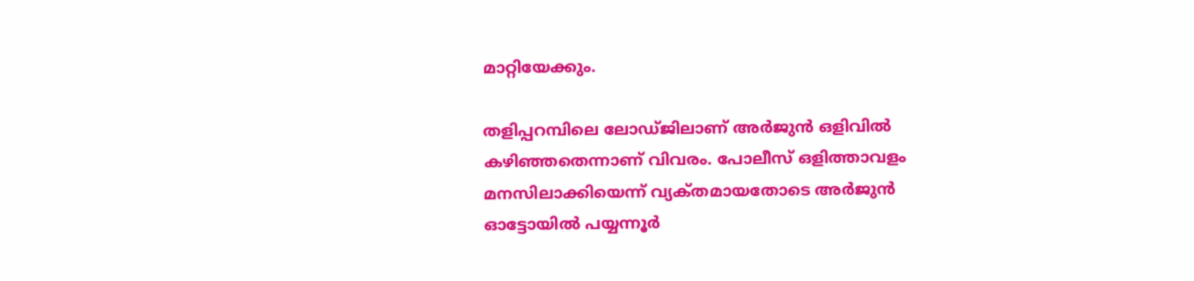മാറ്റിയേക്കും.

തളിപ്പറമ്പിലെ ലോഡ്‌ജിലാണ് അർജുൻ ഒളിവിൽ കഴിഞ്ഞതെന്നാണ് വിവരം. പോലീസ് ഒളിത്താവളം മനസിലാക്കിയെന്ന് വ്യക്‌തമായതോടെ അർജുൻ ഓട്ടോയിൽ പയ്യന്നൂർ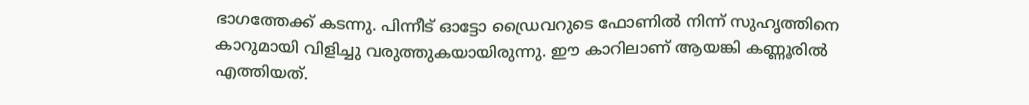ഭാഗത്തേക്ക് കടന്നു. പിന്നീട് ഓട്ടോ ഡ്രൈവറുടെ ഫോണിൽ നിന്ന് സുഹൃത്തിനെ കാറുമായി വിളിച്ചു വരുത്തുകയായിരുന്നു. ഈ കാറിലാണ് ആയങ്കി കണ്ണൂരിൽ എത്തിയത്.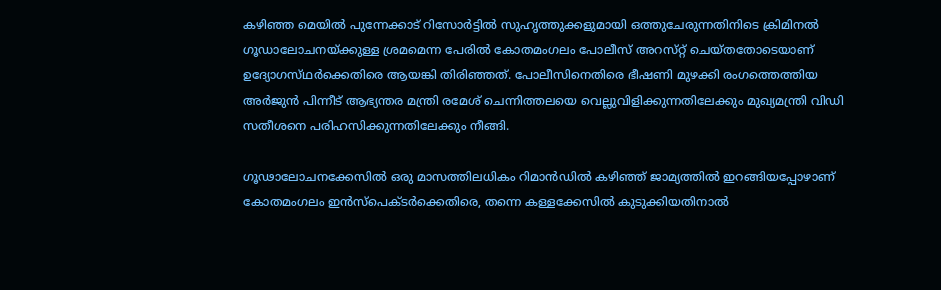കഴിഞ്ഞ മെയിൽ പുന്നേക്കാട് റിസോർട്ടിൽ സുഹൃത്തുക്കളുമായി ഒത്തുചേരുന്നതിനിടെ ക്രിമിനൽ ഗൂഡാലോചനയ്‌ക്കുള്ള ശ്രമമെന്ന പേരിൽ കോതമംഗലം പോലീസ് അറസ്‌റ്റ് ചെയ്‌തതോടെയാണ്‌ ഉദ്യോഗസ്‌ഥർക്കെതിരെ ആയങ്കി തിരിഞ്ഞത്. പോലീസിനെതിരെ ഭീഷണി മുഴക്കി രംഗത്തെത്തിയ അർജുൻ പിന്നീട് ആഭ്യന്തര മന്ത്രി രമേശ് ചെന്നിത്തലയെ വെല്ലുവിളിക്കുന്നതിലേക്കും മുഖ്യമന്ത്രി വിഡി സതീശനെ പരിഹസിക്കുന്നതിലേക്കും നീങ്ങി.

ഗൂഢാലോചനക്കേസിൽ ഒരു മാസത്തിലധികം റിമാൻഡിൽ കഴിഞ്ഞ് ജാമ്യത്തിൽ ഇറങ്ങിയപ്പോഴാണ് കോതമംഗലം ഇൻസ്‌പെക്‌ടർക്കെതിരെ, തന്നെ കള്ളക്കേസിൽ കുടുക്കിയതിനാൽ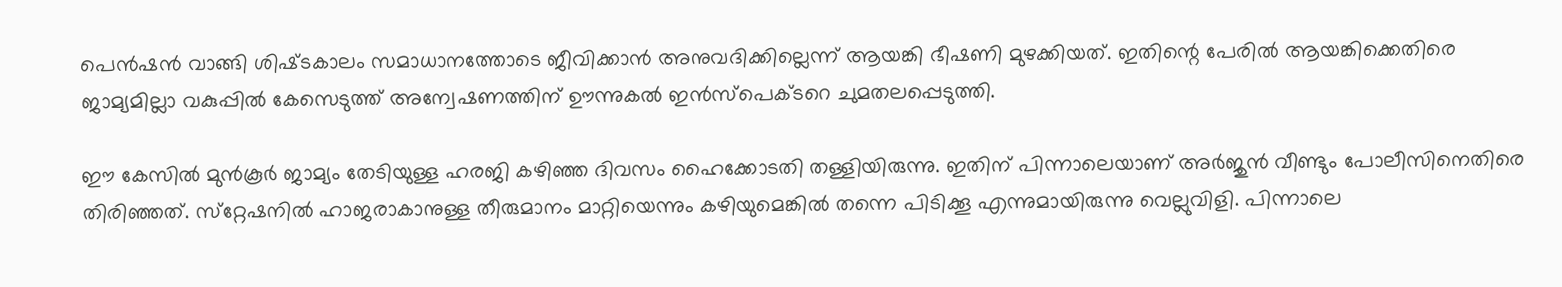പെൻഷൻ വാങ്ങി ശിഷ്‌ടകാലം സമാധാനത്തോടെ ജീവിക്കാൻ അനുവദിക്കില്ലെന്ന് ആയങ്കി ഭീഷണി മുഴക്കിയത്. ഇതിന്റെ പേരിൽ ആയങ്കിക്കെതിരെ ജാമ്യമില്ലാ വകുപ്പിൽ കേസെടുത്ത് അന്വേഷണത്തിന് ഊന്നുകൽ ഇൻസ്‌പെക്‌ടറെ ചുമതലപ്പെടുത്തി.

ഈ കേസിൽ മുൻ‌കൂർ ജാമ്യം തേടിയുള്ള ഹരജി കഴിഞ്ഞ ദിവസം ഹൈക്കോടതി തള്ളിയിരുന്നു. ഇതിന് പിന്നാലെയാണ് അർജുൻ വീണ്ടും പോലീസിനെതിരെ തിരിഞ്ഞത്. സ്‌റ്റേഷനിൽ ഹാജരാകാനുള്ള തീരുമാനം മാറ്റിയെന്നും കഴിയുമെങ്കിൽ തന്നെ പിടിക്കൂ എന്നുമായിരുന്നു വെല്ലുവിളി. പിന്നാലെ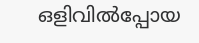ഒളിവിൽപ്പോയ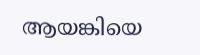ആയങ്കിയെ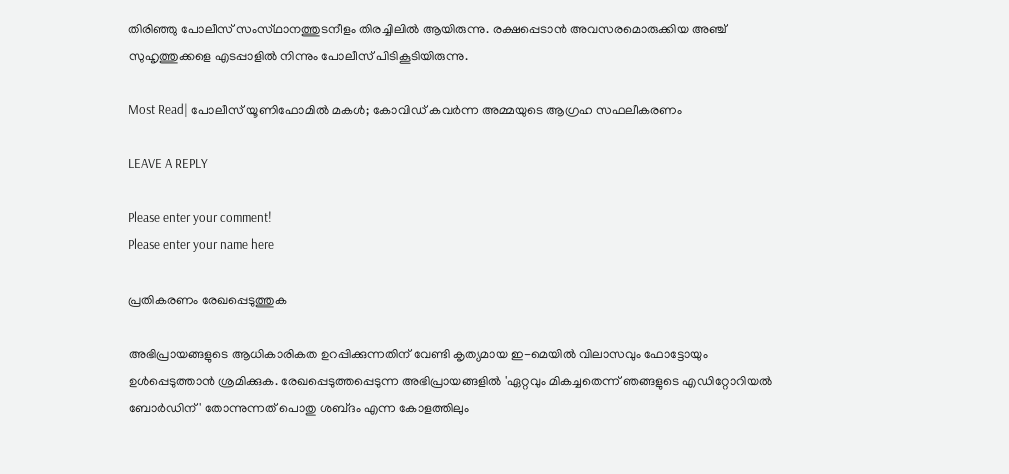തിരിഞ്ഞു പോലീസ് സംസ്‌ഥാനത്തുടനീളം തിരച്ചിലിൽ ആയിരുന്നു. രക്ഷപ്പെടാൻ അവസരമൊരുക്കിയ അഞ്ച് സുഹൃത്തുക്കളെ എടപ്പാളിൽ നിന്നും പോലീസ് പിടികൂടിയിരുന്നു.

Most Read| പോലീസ് യൂണിഫോമിൽ മകൾ; കോവിഡ് കവർന്ന അമ്മയുടെ ആഗ്രഹ സഫലീകരണം

LEAVE A REPLY

Please enter your comment!
Please enter your name here

പ്രതികരണം രേഖപ്പെടുത്തുക

അഭിപ്രായങ്ങളുടെ ആധികാരികത ഉറപ്പിക്കുന്നതിന് വേണ്ടി കൃത്യമായ ഇ-മെയിൽ വിലാസവും ഫോട്ടോയും ഉൾപ്പെടുത്താൻ ശ്രമിക്കുക. രേഖപ്പെടുത്തപ്പെടുന്ന അഭിപ്രായങ്ങളിൽ 'ഏറ്റവും മികച്ചതെന്ന് ഞങ്ങളുടെ എഡിറ്റോറിയൽ ബോർഡിന്' തോന്നുന്നത് പൊതു ശബ്‌ദം എന്ന കോളത്തിലും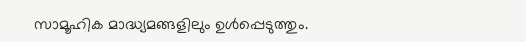സാമൂഹിക മാദ്ധ്യമങ്ങളിലും ഉൾപ്പെടുത്തും.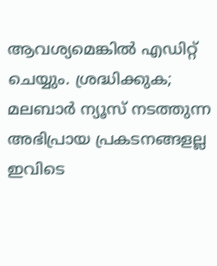ആവശ്യമെങ്കിൽ എഡിറ്റ് ചെയ്യും. ശ്രദ്ധിക്കുക; മലബാർ ന്യൂസ് നടത്തുന്ന അഭിപ്രായ പ്രകടനങ്ങളല്ല ഇവിടെ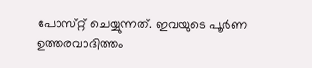പോസ്‌റ്റ് ചെയ്യുന്നത്. ഇവയുടെ പൂർണ ഉത്തരവാദിത്തം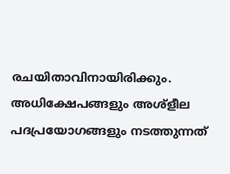രചയിതാവിനായിരിക്കും. അധിക്ഷേപങ്ങളും അശ്‌ളീല പദപ്രയോഗങ്ങളും നടത്തുന്നത്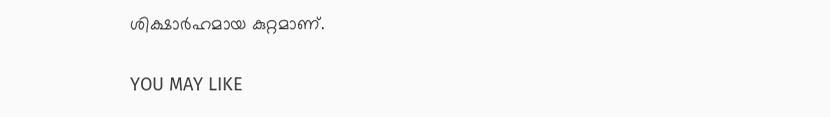ശിക്ഷാർഹമായ കുറ്റമാണ്.

YOU MAY LIKE